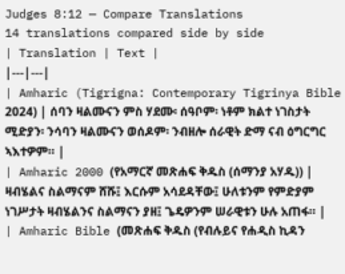Judges 8:12 — Compare Translations
14 translations compared side by side
| Translation | Text |
|---|---|
| Amharic (Tigrigna: Contemporary Tigrinya Bible 2024) | ሰባን ዛልሙናን ምስ ሃደሙ፡ ሰዓቦም፡ ነቶም ክልተ ነገስታት ሚድያን፡ ንሳባን ዛልሙናን ወሰዶም፡ ንብዘሎ ሰራዊት ድማ ናብ ዕግርግር ኣእተዎም። |
| Amharic 2000 (የአማርኛ መጽሐፍ ቅዱስ (ሰማንያ አሃዱ)) | ዛብሄልና ስልማናም ሸሹ፤ እርሱም አሳደዳቸው፤ ሁለቱንም የምድያም ነገሥታት ዛብሄልንና ስልማናን ያዘ፤ ጌዴዎንም ሠራዊቱን ሁሉ አጠፋ። |
| Amharic Bible (መጽሐፍ ቅዱስ (የብሉይና የሐዲስ ኪዳን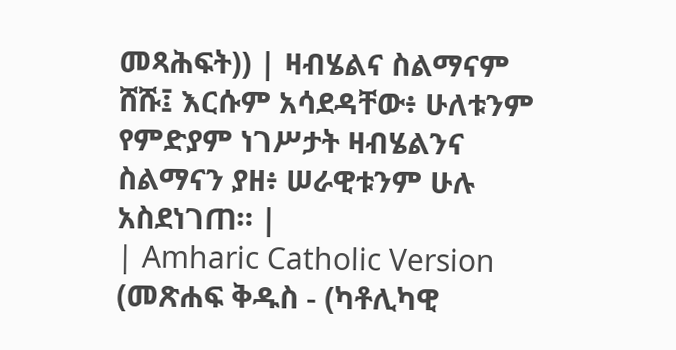መጻሕፍት)) | ዛብሄልና ስልማናም ሸሹ፤ እርሱም አሳደዳቸው፥ ሁለቱንም የምድያም ነገሥታት ዛብሄልንና ስልማናን ያዘ፥ ሠራዊቱንም ሁሉ አስደነገጠ። |
| Amharic Catholic Version (መጽሐፍ ቅዱስ - (ካቶሊካዊ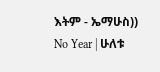እትም - ኤማሁስ)) No Year | ሁለቱ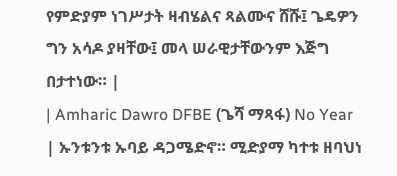የምድያም ነገሥታት ዛብሄልና ጻልሙና ሸሹ፤ ጌዴዎን ግን አሳዶ ያዛቸው፤ መላ ሠራዊታቸውንም እጅግ በታተነው። |
| Amharic Dawro DFBE (ጌሻ ማጻፋ) No Year | ኡንቱንቱ ኡባይ ዳጋሜድኖ። ሚድያማ ካተቱ ዘባህነ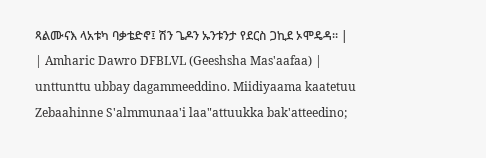ጻልሙናእ ላአቱካ ባቃቴድኖ፤ ሽን ጌዶን ኡንቱንታ የደርስ ጋኪደ ኦሞዴዳ። |
| Amharic Dawro DFBLVL (Geeshsha Mas'aafaa) | unttunttu ubbay dagammeeddino. Miidiyaama kaatetuu Zebaahinne S'almmunaa'i laa"attuukka bak'atteedino;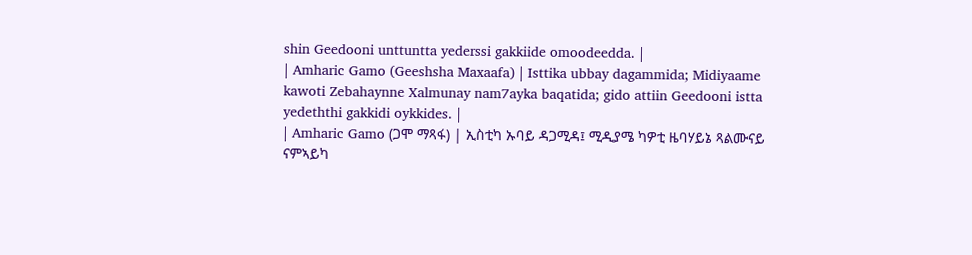shin Geedooni unttuntta yederssi gakkiide omoodeedda. |
| Amharic Gamo (Geeshsha Maxaafa) | Isttika ubbay dagammida; Midiyaame kawoti Zebahaynne Xalmunay nam7ayka baqatida; gido attiin Geedooni istta yedeththi gakkidi oykkides. |
| Amharic Gamo (ጋሞ ማጻፋ) | ኢስቲካ ኡባይ ዳጋሚዳ፤ ሚዲያሜ ካዎቲ ዜባሃይኔ ጻልሙናይ ናምኣይካ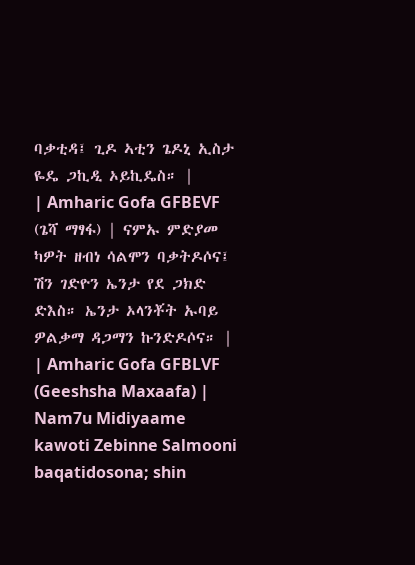ባቃቲዳ፤ ጊዶ ኣቲን ጌዶኒ ኢስታ ዬዴ ጋኪዲ ኦይኪዴስ። |
| Amharic Gofa GFBEVF (ጌሻ ማፃፋ) | ናምኡ ምድያመ ካዎት ዘብነ ሳልሞን ባቃትዶሶና፤ ሽን ገድዮን ኤንታ የደ ጋክድ ድእስ። ኤንታ ኦላንቾት ኡባይ ዎልቃማ ዳጋማን ኩንድዶሶና። |
| Amharic Gofa GFBLVF (Geeshsha Maxaafa) | Nam7u Midiyaame kawoti Zebinne Salmooni baqatidosona; shin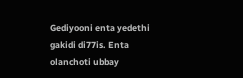Gediyooni enta yedethi gakidi di77is. Enta olanchoti ubbay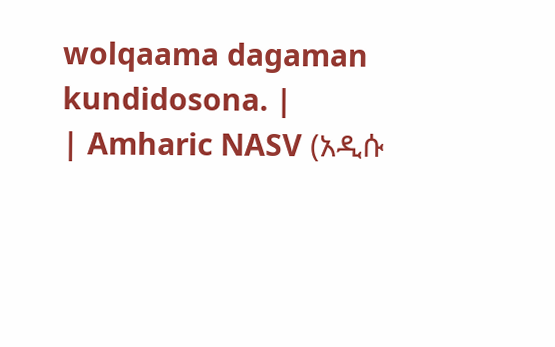wolqaama dagaman kundidosona. |
| Amharic NASV (አዲሱ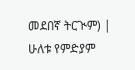መደበኛ ትርጒም) | ሁለቱ የምድያም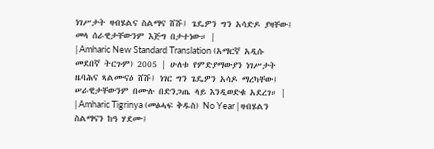ነገሥታት ዛብሄልና ስልማና ሸሹ፤ ጌዴዎን ግን አሳድዶ ያዛቸው፤ መላ ሰራዊታቸውንም እጅግ በታተነው። |
| Amharic New Standard Translation (አማርኛ አዲሱ መደበኛ ትርጉም) 2005 | ሁለቱ የምድያማውያን ነገሥታት ዜባሕና ጻልሙናዕ ሸሹ፤ ነገር ግን ጌዴዎን አሳዶ ማረካቸው፤ ሠራዊታቸውንም በሙሉ በድንጋጤ ላይ እንዲወድቁ አደረገ። |
| Amharic Tigrinya (መፅሓፍ ቅዱስ) No Year | ዛብሄልን ስልማናን ከዓ ሃደሙ፤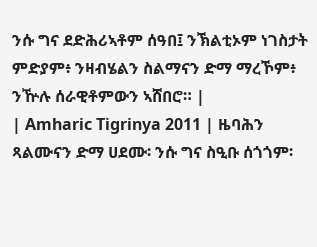ንሱ ግና ደድሕሪኣቶም ሰዓበ፤ ንኽልቲኦም ነገስታት ምድያም፥ ንዛብሄልን ስልማናን ድማ ማረኾም፥ ንዅሉ ሰራዊቶምውን ኣሸበሮ። |
| Amharic Tigrinya 2011 | ዜባሕን ጻልሙናን ድማ ሀደሙ፡ ንሱ ግና ስዒቡ ሰጎጎም፡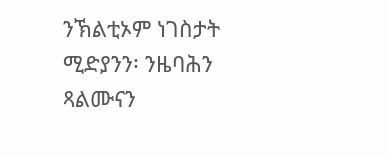ንኽልቲኦም ነገስታት ሚድያንን፡ ንዜባሕን ጻልሙናን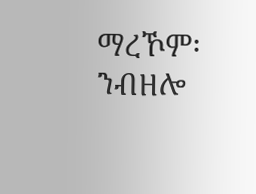ማረኾም፡ ንብዘሎ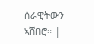ሰራዊትውን ኣሸበሮ። |